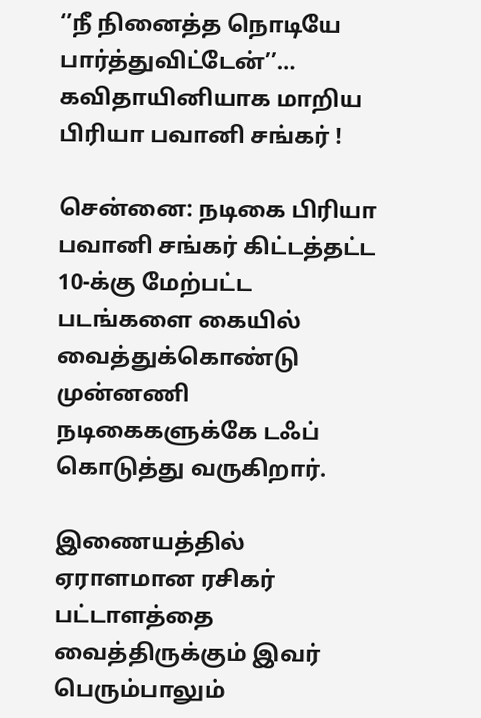‘’நீ நினைத்த நொடியே பார்த்துவிட்டேன்’’… கவிதாயினியாக மாறிய பிரியா பவானி சங்கர் !

சென்னை: நடிகை பிரியா பவானி சங்கர் கிட்டத்தட்ட 10-க்கு மேற்பட்ட படங்களை கையில் வைத்துக்கொண்டு முன்னணி நடிகைகளுக்கே டஃப் கொடுத்து வருகிறார்.

இணையத்தில் ஏராளமான ரசிகர் பட்டாளத்தை வைத்திருக்கும் இவர் பெரும்பாலும்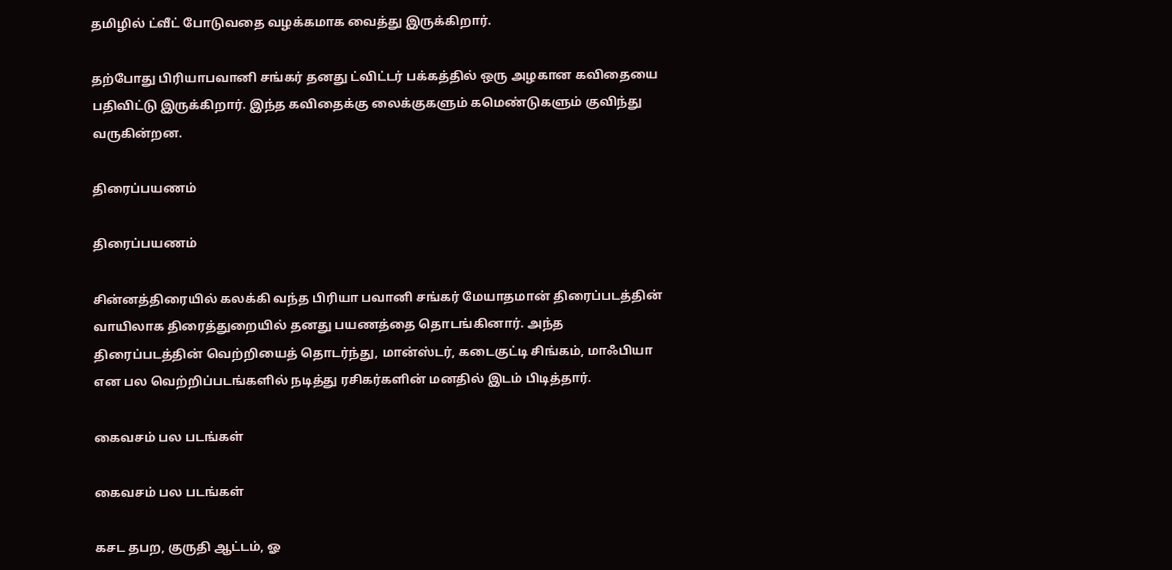தமிழில் ட்வீட் போடுவதை வழக்கமாக வைத்து இருக்கிறார்.

தற்போது பிரியாபவானி சங்கர் தனது ட்விட்டர் பக்கத்தில் ஒரு அழகான கவிதையை பதிவிட்டு இருக்கிறார். இந்த கவிதைக்கு லைக்குகளும் கமெண்டுகளும் குவிந்து வருகின்றன.

திரைப்பயணம்

திரைப்பயணம்

சின்னத்திரையில் கலக்கி வந்த பிரியா பவானி சங்கர் மேயாதமான் திரைப்படத்தின் வாயிலாக திரைத்துறையில் தனது பயணத்தை தொடங்கினார். அந்த திரைப்படத்தின் வெற்றியைத் தொடர்ந்து, மான்ஸ்டர், கடைகுட்டி சிங்கம், மாஃபியா என பல வெற்றிப்படங்களில் நடித்து ரசிகர்களின் மனதில் இடம் பிடித்தார்.

கைவசம் பல படங்கள்

கைவசம் பல படங்கள்

கசட தபற, குருதி ஆட்டம், ஓ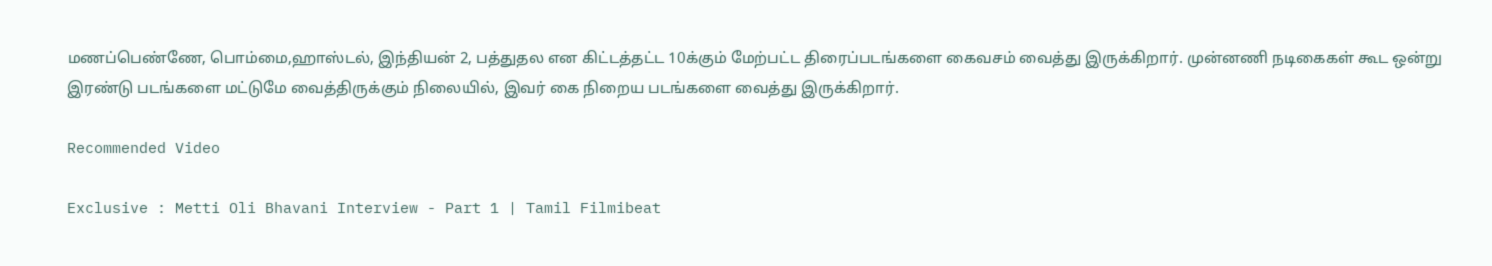மணப்பெண்ணே, பொம்மை,ஹாஸ்டல், இந்தியன் 2, பத்துதல என கிட்டத்தட்ட 10க்கும் மேற்பட்ட திரைப்படங்களை கைவசம் வைத்து இருக்கிறார். முன்னணி நடிகைகள் கூட ஒன்று இரண்டு படங்களை மட்டுமே வைத்திருக்கும் நிலையில், இவர் கை நிறைய படங்களை வைத்து இருக்கிறார்.

Recommended Video

Exclusive : Metti Oli Bhavani Interview - Part 1 | Tamil Filmibeat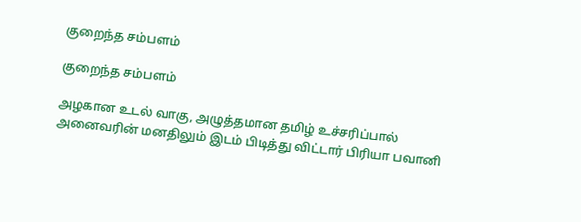குறைந்த சம்பளம்

குறைந்த சம்பளம்

அழகான உடல் வாகு, அழுத்தமான தமிழ் உச்சரிப்பால் அனைவரின் மனதிலும் இடம் பிடித்து விட்டார் பிரியா பவானி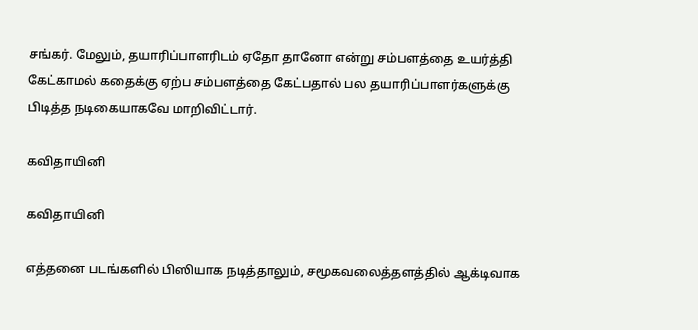சங்கர். மேலும், தயாரிப்பாளரிடம் ஏதோ தானோ என்று சம்பளத்தை உயர்த்தி கேட்காமல் கதைக்கு ஏற்ப சம்பளத்தை கேட்பதால் பல தயாரிப்பாளர்களுக்கு பிடித்த நடிகையாகவே மாறிவிட்டார்.

கவிதாயினி

கவிதாயினி

எத்தனை படங்களில் பிஸியாக நடித்தாலும், சமூகவலைத்தளத்தில் ஆக்டிவாக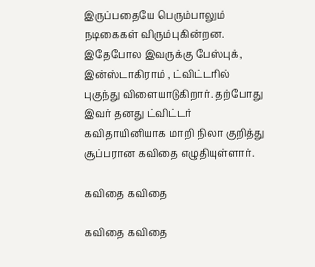இருப்பதையே பெரும்பாலும் நடிகைகள் விரும்புகின்றன. இதேபோல இவருக்கு பேஸ்புக், இன்ஸ்டாகிராம் , ட்விட்டரில் புகுந்து விளையாடுகிறார். தற்போது இவர் தனது ட்விட்டர் கவிதாயினியாக மாறி நிலா குறித்து சூப்பரான கவிதை எழுதியுள்ளார்.

கவிதை கவிதை

கவிதை கவிதை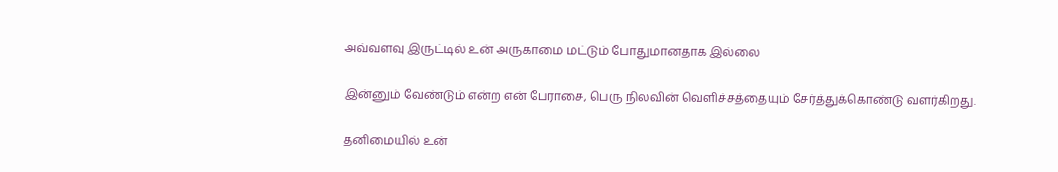அவ்வளவு இருட்டில் உன் அருகாமை மட்டும் போதுமானதாக இல்லை

இன்னும் வேண்டும் என்ற என் பேராசை, பெரு நிலவின் வெளிச்சத்தையும் சேர்த்துக்கொண்டு வளர்கிறது.

தனிமையில் உன்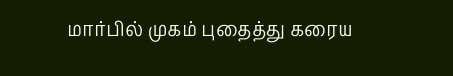மார்பில் முகம் புதைத்து கரைய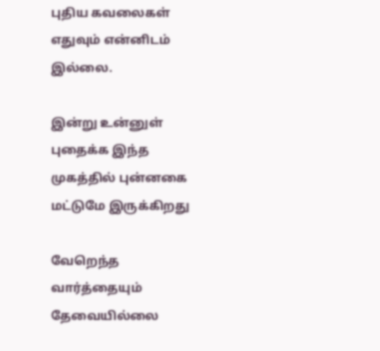புதிய கவலைகள் எதுவும் என்னிடம் இல்லை.

இன்று உன்னுள் புதைக்க இந்த முகத்தில் புன்னகை மட்டுமே இருக்கிறது

வேறெந்த வார்த்தையும் தேவையில்லை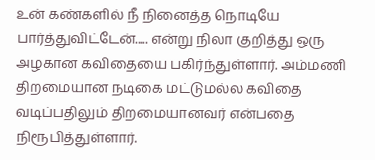உன் கண்களில் நீ நினைத்த நொடியே பார்த்துவிட்டேன்..... என்று நிலா குறித்து ஒரு அழகான கவிதையை பகிர்ந்துள்ளார். அம்மணி திறமையான நடிகை மட்டுமல்ல கவிதை வடிப்பதிலும் திறமையானவர் என்பதை நிரூபித்துள்ளார்.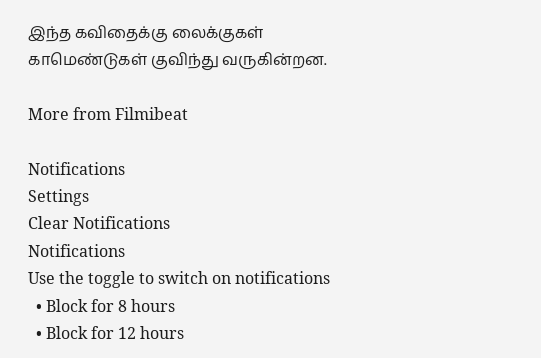இந்த கவிதைக்கு லைக்குகள் காமெண்டுகள் குவிந்து வருகின்றன.

More from Filmibeat

Notifications
Settings
Clear Notifications
Notifications
Use the toggle to switch on notifications
  • Block for 8 hours
  • Block for 12 hours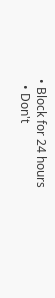• Block for 24 hours
  • Don't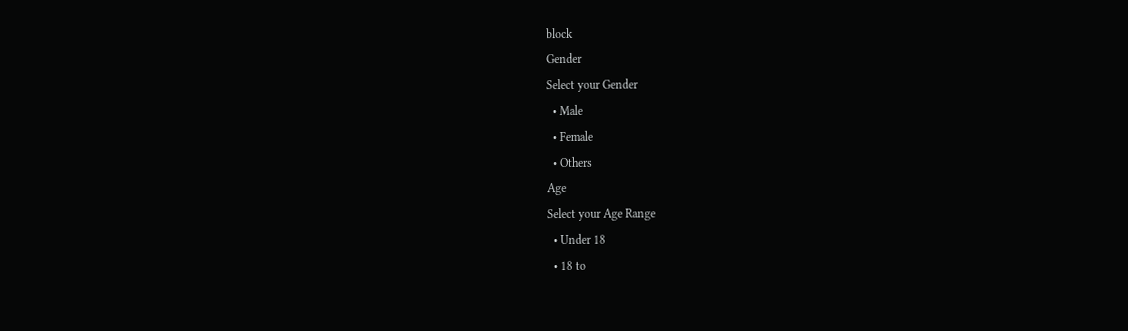block
Gender
Select your Gender
  • Male
  • Female
  • Others
Age
Select your Age Range
  • Under 18
  • 18 to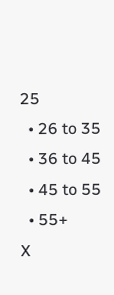25
  • 26 to 35
  • 36 to 45
  • 45 to 55
  • 55+
X